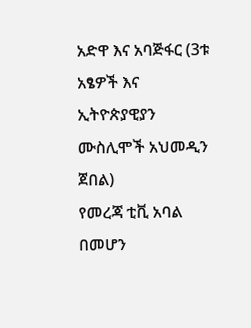አድዋ እና አባጅፋር (3ቱ አፄዎች እና ኢትዮጵያዊያን ሙስሊሞች አህመዲን ጀበል)
የመረጃ ቲቪ አባል በመሆን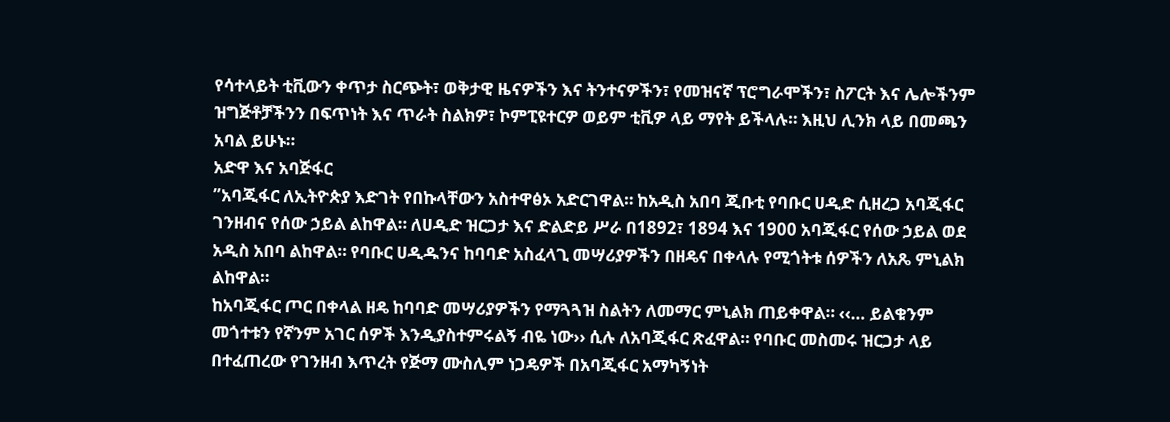የሳተላይት ቲቪውን ቀጥታ ስርጭት፣ ወቅታዊ ዜናዎችን እና ትንተናዎችን፣ የመዝናኛ ፕሮግራሞችን፣ ስፖርት እና ሌሎችንም ዝግጅቶቻችንን በፍጥነት እና ጥራት ስልክዎ፣ ኮምፒዩተርዎ ወይም ቲቪዎ ላይ ማየት ይችላሉ። እዚህ ሊንክ ላይ በመጫን አባል ይሁኑ።
አድዋ እና አባጅፋር
”አባጂፋር ለኢትዮጵያ እድገት የበኩላቸውን አስተዋፅኦ አድርገዋል። ከአዲስ አበባ ጂቡቲ የባቡር ሀዲድ ሲዘረጋ አባጂፋር ገንዘብና የሰው ኃይል ልከዋል። ለሀዲድ ዝርጋታ እና ድልድይ ሥራ በ1892፣ 1894 እና 1900 አባጂፋር የሰው ኃይል ወደ አዲስ አበባ ልከዋል። የባቡር ሀዲዱንና ከባባድ አስፈላጊ መሣሪያዎችን በዘዴና በቀላሉ የሚጎትቱ ሰዎችን ለአጼ ምኒልክ ልከዋል።
ከአባጂፋር ጦር በቀላል ዘዴ ከባባድ መሣሪያዎችን የማጓጓዝ ስልትን ለመማር ምኒልክ ጠይቀዋል። ‹‹… ይልቁንም መጎተቱን የኛንም አገር ሰዎች እንዲያስተምሩልኝ ብዬ ነው›› ሲሉ ለአባጂፋር ጽፈዋል። የባቡር መስመሩ ዝርጋታ ላይ በተፈጠረው የገንዘብ እጥረት የጅማ ሙስሊም ነጋዴዎች በአባጂፋር አማካኝነት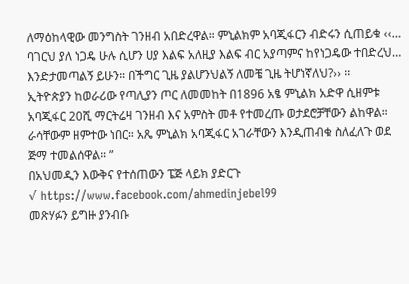ለማዕከላዊው መንግስት ገንዘብ አበድረዋል። ምኒልክም አባጂፋርን ብድሩን ሲጠይቁ ‹‹… ባገርህ ያለ ነጋዴ ሁሉ ሲሆን ሀያ እልፍ አለዚያ እልፍ ብር አያጣምና ከየነጋዴው ተበድረህ… እንድታመጣልኝ ይሁን። በችግር ጊዜ ያልሆንህልኝ ለመቼ ጊዜ ትሆነኛለህ?›› ፡፡
ኢትዮጵያን ከወራሪው የጣሊያን ጦር ለመመከት በ1896 አፄ ምኒልክ አድዋ ሲዘምቱ አባጂፋር 20ሺ ማርትሬዛ ገንዘብ እና አምስት መቶ የተመረጡ ወታደሮቻቸውን ልከዋል። ራሳቸውም ዘምተው ነበር። አጼ ምኒልክ አባጂፋር አገራቸውን እንዲጠብቁ ስለፈለጉ ወደ ጅማ ተመልሰዋል። ”
በአህመዲን እውቅና የተሰጠውን ፔጅ ላይክ ያድርጉ
√ https://www.facebook.com/ahmedinjebel99
መጽሃፉን ይግዙ ያንብቡ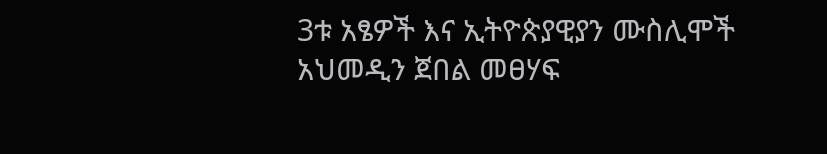3ቱ አፄዎች እና ኢትዮጵያዊያን ሙስሊሞች
አህመዲን ጀበል መፀሃፍ